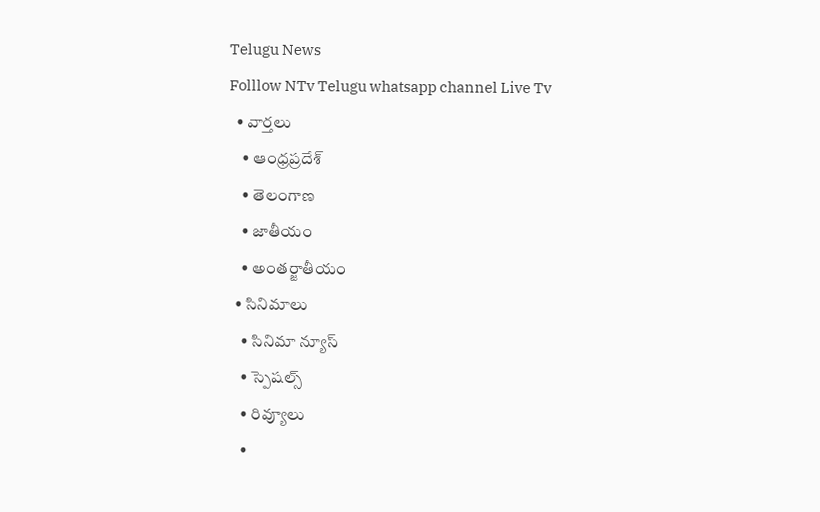Telugu News
Folllow NTv Telugu whatsapp channel Live Tv
  • వార్తలు
    • ఆంధ్రప్రదేశ్
    • తెలంగాణ
    • జాతీయం
    • అంతర్జాతీయం
  • సినిమాలు
    • సినిమా న్యూస్
    • స్పెషల్స్
    • రివ్యూలు
    •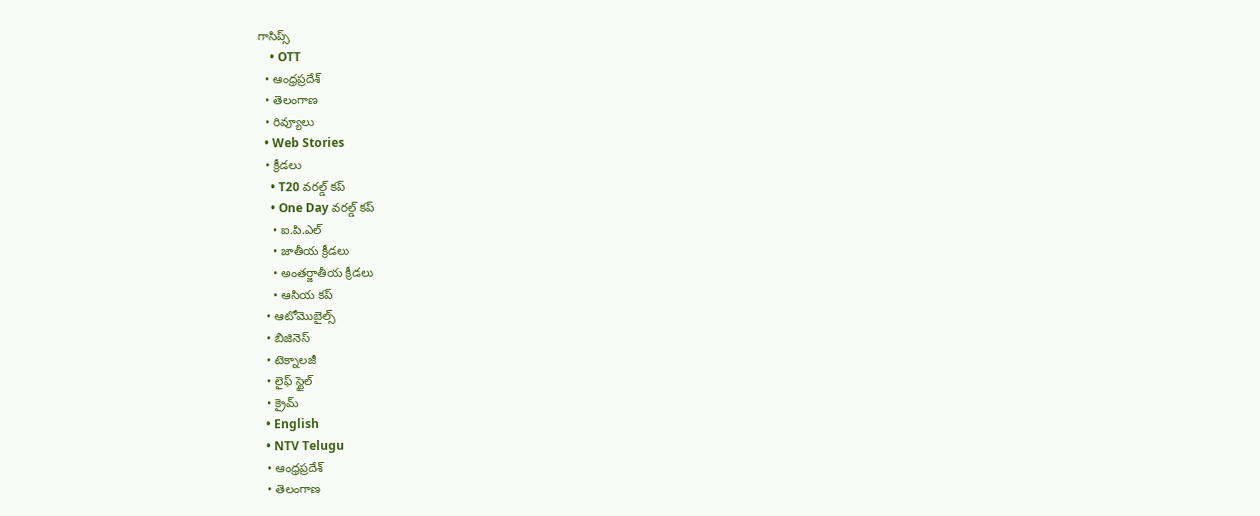గాసిప్స్
    • OTT
  • ఆంధ్రప్రదేశ్
  • తెలంగాణ
  • రివ్యూలు
  • Web Stories
  • క్రీడలు
    • T20 వరల్డ్ కప్
    • One Day వరల్డ్ కప్
    • ఐ.పి.ఎల్
    • జాతీయ క్రీడలు
    • అంతర్జాతీయ క్రీడలు
    • ఆసియ కప్
  • ఆటోమొబైల్స్
  • బిజినెస్‌
  • టెక్నాలజీ
  • లైఫ్ స్టైల్
  • క్రైమ్
  • English
  • NTV Telugu
  • ఆంధ్రప్రదేశ్
  • తెలంగాణ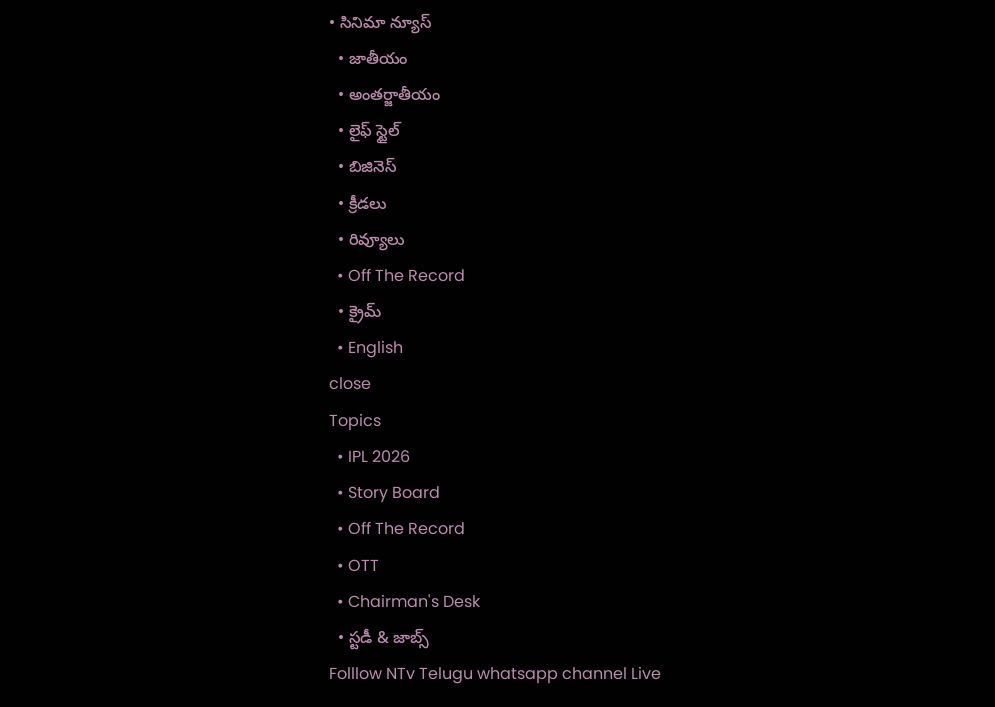• సినిమా న్యూస్
  • జాతీయం
  • అంతర్జాతీయం
  • లైఫ్ స్టైల్
  • బిజినెస్‌
  • క్రీడలు
  • రివ్యూలు
  • Off The Record
  • క్రైమ్
  • English
close
Topics
  • IPL 2026
  • Story Board
  • Off The Record
  • OTT
  • Chairman's Desk
  • స్టడీ & జాబ్స్
Folllow NTv Telugu whatsapp channel Live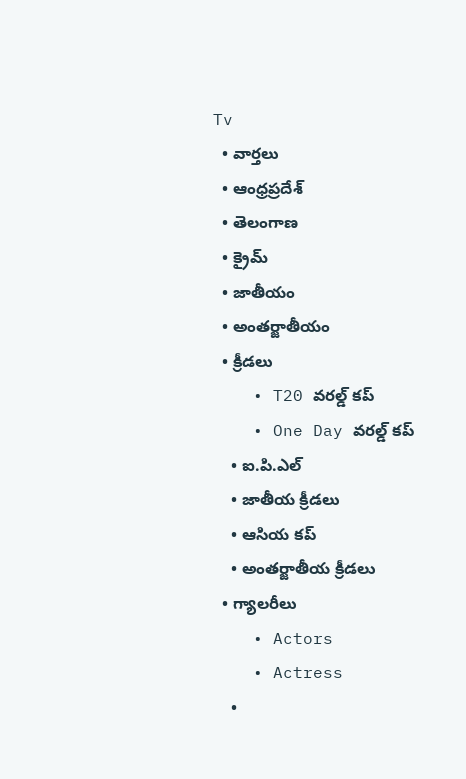Tv
  • వార్తలు
  • ఆంధ్రప్రదేశ్
  • తెలంగాణ
  • క్రైమ్
  • జాతీయం
  • అంతర్జాతీయం
  • క్రీడలు
    • T20 వరల్డ్ కప్
    • One Day వరల్డ్ కప్
    • ఐ.పి.ఎల్
    • జాతీయ క్రీడలు
    • ఆసియ కప్
    • అంతర్జాతీయ క్రీడలు
  • గ్యాలరీలు
    • Actors
    • Actress
    •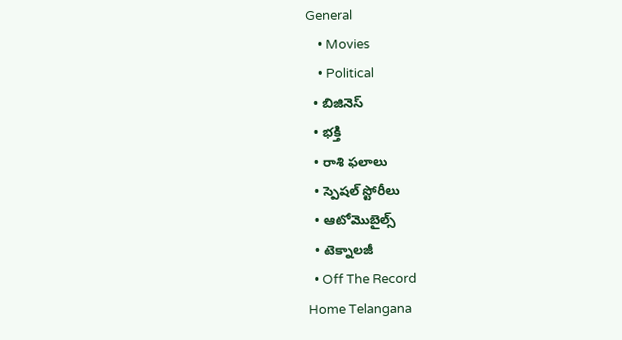General
    • Movies
    • Political
  • బిజినెస్‌
  • భక్తి
  • రాశి ఫలాలు
  • స్పెషల్‌ స్టోరీలు
  • ఆటోమొబైల్స్
  • టెక్నాలజీ
  • Off The Record
Home Telangana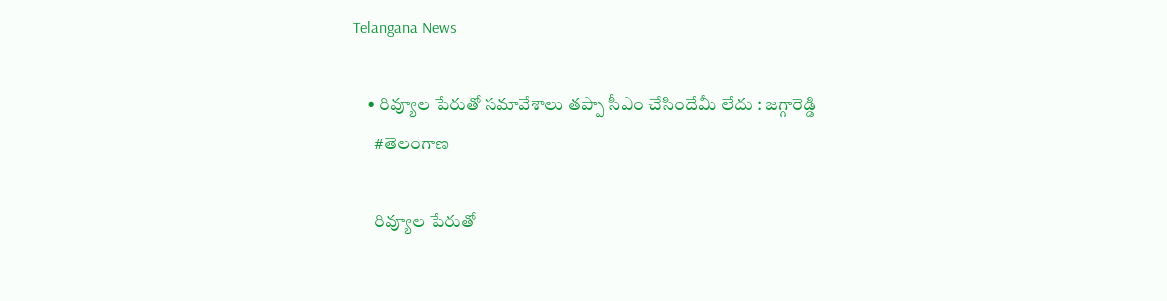Telangana News

    • రివ్యూల పేరుతో సమావేశాలు తప్పా సీఎం చేసిందేమీ లేదు : జగ్గారెడ్డి
      #తెలంగాణ

      రివ్యూల పేరుతో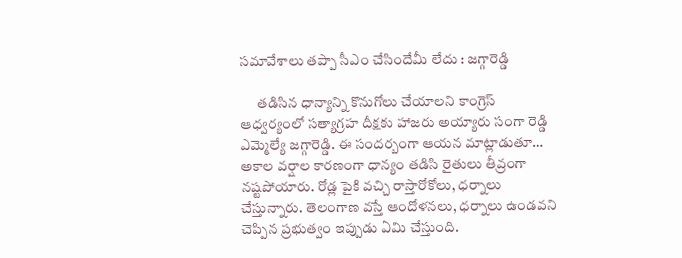సమావేశాలు తప్పా సీఎం చేసిందేమీ లేదు : జగ్గారెడ్డి

      తడిసిన ధాన్యాన్ని కొనుగోలు చేయాలని కాంగ్రెస్ ఆధ్వర్యంలో సత్యాగ్రహ దీక్షకు హాజరు అయ్యారు సంగా రెడ్డి ఎమ్మెల్యే జగ్గారెడ్డి. ఈ సందర్బంగా ఆయన మాట్లాడుతూ… అకాల వర్షాల కారణంగా ధాన్యం తడిసి రైతులు తీవ్రంగా నష్టపోయారు. రోడ్ల పైకి వచ్చి రాస్తారోకోలు, ధర్నాలు చేస్తున్నారు. తెలంగాణ వస్తే ఆందోళనలు, ధర్నాలు ఉండవని చెప్పిన ప్రభుత్వం ఇప్పుడు ఏమి చేస్తుంది.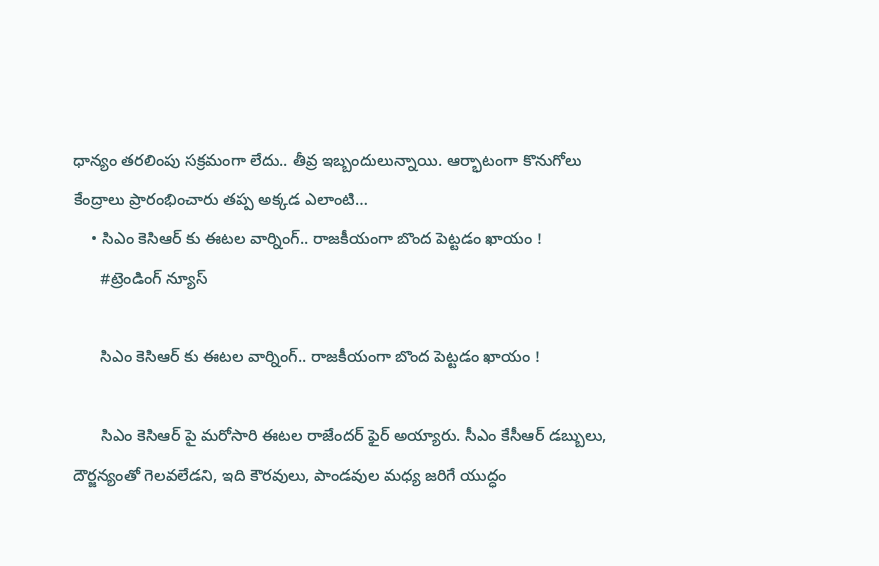ధాన్యం తరలింపు సక్రమంగా లేదు.. తీవ్ర ఇబ్బందులున్నాయి. ఆర్భాటంగా కొనుగోలు కేంద్రాలు ప్రారంభించారు తప్ప అక్కడ ఎలాంటి…
    • సిఎం కెసిఆర్ కు ఈటల వార్నింగ్.. రాజకీయంగా బొంద పెట్టడం ఖాయం !
      #ట్రెండింగ్ న్యూస్

      సిఎం కెసిఆర్ కు ఈటల వార్నింగ్.. రాజకీయంగా బొంద పెట్టడం ఖాయం !

      సిఎం కెసిఆర్ పై మరోసారి ఈటల రాజేందర్ ఫైర్ అయ్యారు. సీఎం కేసీఆర్ డబ్బులు, దౌర్జన్యంతో గెలవలేడని, ఇది కౌరవులు, పాండవుల మధ్య జరిగే యుద్ధం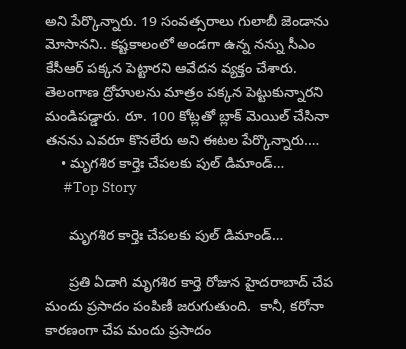అని పేర్కొన్నారు. 19 సంవత్సరాలు గులాబీ జెండాను మోసానని.. కష్టకాలంలో అండగా ఉన్న నన్ను సీఎం కేసీఆర్ పక్కన పెట్టారని ఆవేదన వ్యక్తం చేశారు. తెలంగాణ ద్రోహులను మాత్రం పక్కన పెట్టుకున్నారని మండిపడ్డారు. రూ. 100 కోట్లతో బ్లాక్ మెయిల్ చేసినా తనను ఎవరూ కొనలేరు అని ఈటల పేర్కొన్నారు.…
    • మృగ‌శిర కార్తెః చేప‌ల‌కు పుల్ డిమాండ్‌…
      #Top Story

      మృగ‌శిర కార్తెః చేప‌ల‌కు పుల్ డిమాండ్‌…

      ప్ర‌తి ఏడాగి మృగ‌శిర కార్తె రోజున హైద‌రాబాద్ చేప మందు ప్ర‌సాదం పంపిణీ జ‌రుగుతుంది.  కానీ, క‌రోనా కార‌ణంగా చేప మందు ప్ర‌సాదం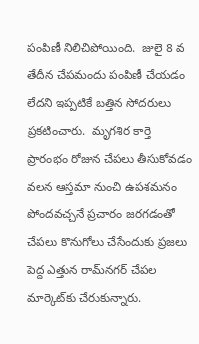పంపిణీ నిలిచిపోయింది.  జులై 8 వ తేదీన చేప‌మందు పంపిణీ చేయ‌డం లేద‌ని ఇప్ప‌టికే బ‌త్తిన సోద‌రులు ప్ర‌క‌టించారు.  మృగ‌శిర కార్తె ప్రారంభం రోజున చేప‌లు తీసుకోవ‌డం వ‌ల‌న ఆస్త‌మా నుంచి ఉప‌శ‌మ‌నం పోంద‌వ‌చ్చనే ప్ర‌చారం జ‌ర‌గ‌డంతో చేప‌లు కొనుగోలు చేసేందుకు ప్ర‌జ‌లు పెద్ద ఎత్తున రామ్‌న‌గ‌ర్ చేప‌ల మార్కెట్‌కు చేరుకున్నారు.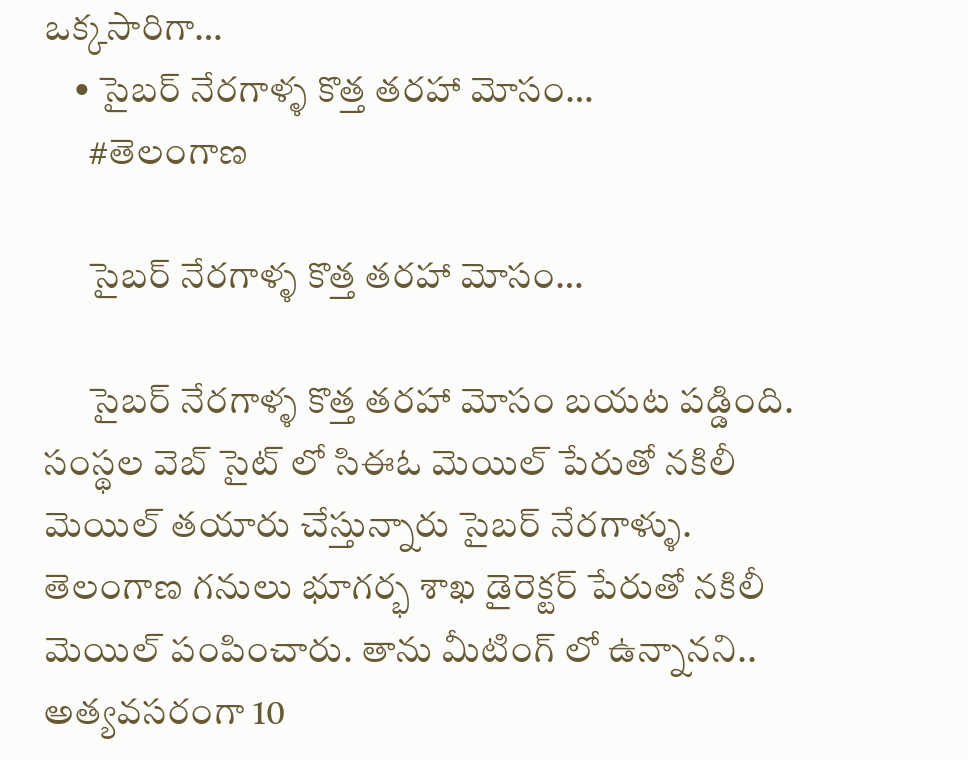ఒక్క‌సారిగా…
    • సైబర్ నేరగాళ్ళ కొత్త తరహా మోసం…
      #తెలంగాణ

      సైబర్ నేరగాళ్ళ కొత్త తరహా మోసం…

      సైబర్ నేరగాళ్ళ కొత్త తరహా మోసం బయట పడ్డింది. సంస్థల వెబ్ సైట్ లో సిఈఓ మెయిల్ పేరుతో నకిలీ మెయిల్ తయారు చేస్తున్నారు సైబర్ నేరగాళ్ళు. తెలంగాణ గనులు భూగర్భ శాఖ డైరెక్టర్ పేరుతో నకిలీ మెయిల్ పంపించారు. తాను మీటింగ్ లో ఉన్నానని.. అత్యవసరంగా 10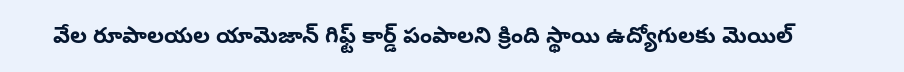వేల రూపాలయల యామెజాన్ గిఫ్ట్ కార్డ్ పంపాలని క్రింది స్థాయి ఉద్యోగులకు మెయిల్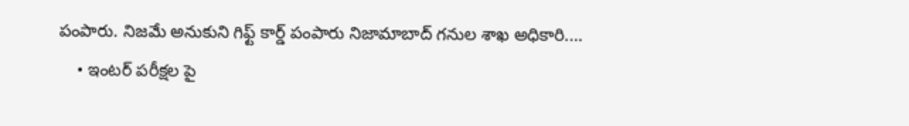పంపారు. నిజమే అనుకుని గిఫ్ట్ కార్డ్ పంపారు నిజామాబాద్ గనుల శాఖ అధికారి.…
    • ఇంటర్ పరీక్షల పై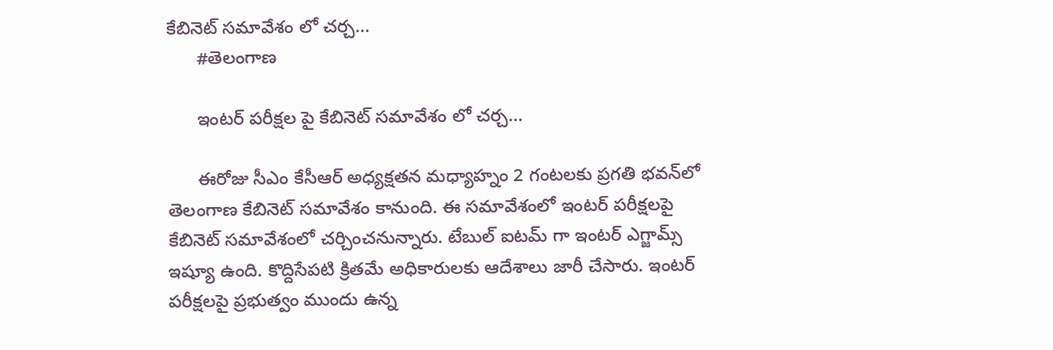కేబినెట్ సమావేశం లో చర్చ…
      #తెలంగాణ

      ఇంటర్ పరీక్షల పై కేబినెట్ సమావేశం లో చర్చ…

      ఈరోజు సీఎం కేసీఆర్‌ అధ్యక్షతన మధ్యాహ్నం 2 గంటలకు ప్రగతి భవన్‌లో తెలంగాణ కేబినెట్ సమావేశం కానుంది. ఈ సమావేశంలో ఇంటర్ పరీక్షలపై కేబినెట్ సమావేశంలో చర్చించనున్నారు. టేబుల్ ఐటమ్ గా ఇంటర్ ఎగ్జామ్స్ ఇష్యూ ఉంది. కొద్దిసేపటి క్రితమే అధికారులకు ఆదేశాలు జారీ చేసారు. ఇంటర్ పరీక్షలపై ప్రభుత్వం ముందు ఉన్న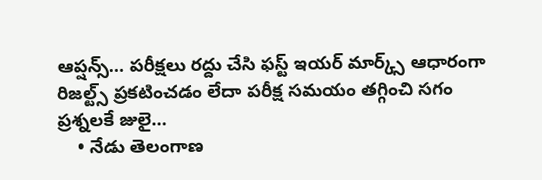ఆప్షన్స్… పరీక్షలు రద్దు చేసి ఫస్ట్ ఇయర్ మార్క్స్ ఆధారంగా రిజల్ట్స్ ప్రకటించడం లేదా పరీక్ష సమయం తగ్గించి సగం ప్రశ్నలకే జులై…
    • నేడు తెలంగాణ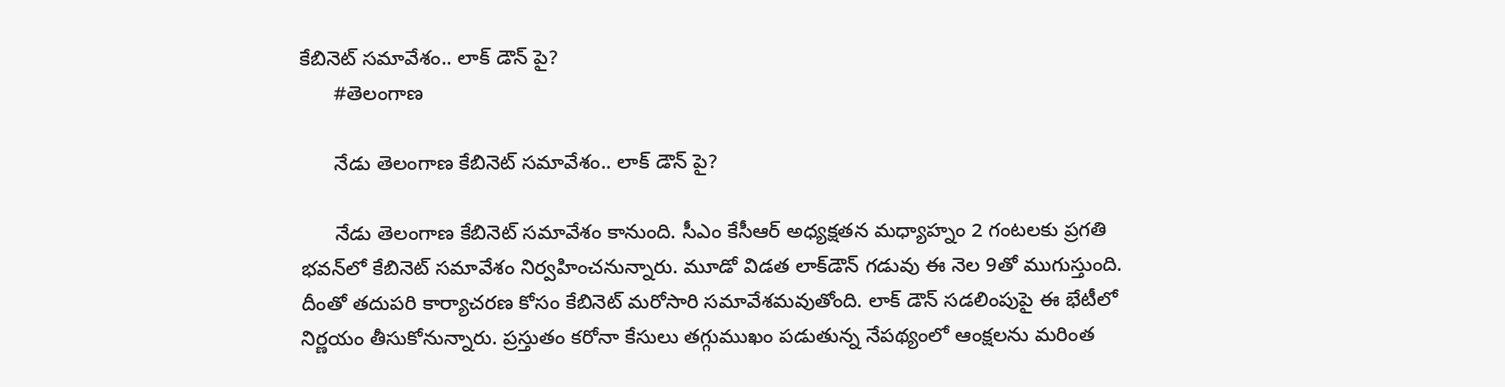కేబినెట్ సమావేశం.. లాక్ డౌన్ పై?
      #తెలంగాణ

      నేడు తెలంగాణ కేబినెట్ సమావేశం.. లాక్ డౌన్ పై?

      నేడు తెలంగాణ కేబినెట్ సమావేశం కానుంది. సీఎం కేసీఆర్‌ అధ్యక్షతన మధ్యాహ్నం 2 గంటలకు ప్రగతి భవన్‌లో కేబినెట్ సమావేశం నిర్వహించనున్నారు. మూడో విడత లాక్‌డౌన్‌ గడువు ఈ నెల 9తో ముగుస్తుంది. దీంతో తదుపరి కార్యాచరణ కోసం కేబినెట్ మరోసారి సమావేశమవుతోంది. లాక్ డౌన్ సడలింపుపై ఈ భేటీలో నిర్ణయం తీసుకోనున్నారు. ప్రస్తుతం కరోనా కేసులు తగ్గుముఖం పడుతున్న నేపథ్యంలో ఆంక్షలను మరింత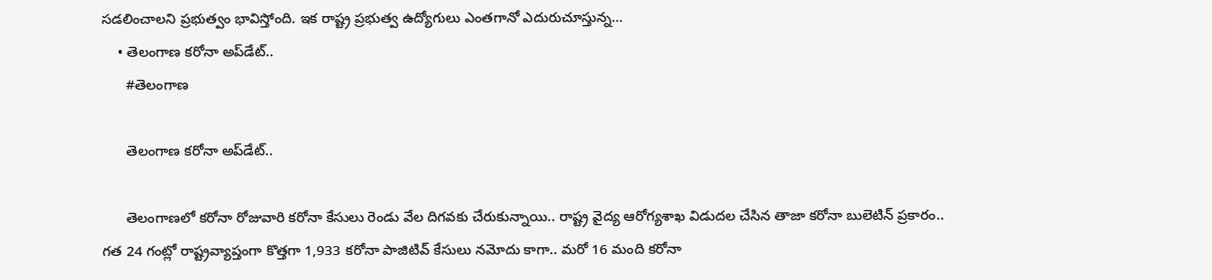సడలించాలని ప్రభుత్వం భావిస్తోంది. ఇక రాష్ట్ర ప్రభుత్వ ఉద్యోగులు ఎంతగానో ఎదురుచూస్తున్న…
    • తెలంగాణ క‌రోనా అప్‌డేట్‌..
      #తెలంగాణ

      తెలంగాణ క‌రోనా అప్‌డేట్‌..

      తెలంగాణ‌లో క‌రోనా రోజువారి క‌రోనా కేసులు రెండు వేల దిగ‌వ‌కు చేరుకున్నాయి.. రాష్ట్ర వైద్య ఆరోగ్య‌శాఖ విడుద‌ల చేసిన తాజా క‌రోనా బులెటిన్ ప్ర‌కారం.. గ‌త 24 గంట్లో రాష్ట్రవ్యాప్తంగా కొత్త‌గా 1,933 క‌రోనా పాజిటివ్ కేసులు న‌మోదు కాగా.. మ‌రో 16 మంది క‌రోనా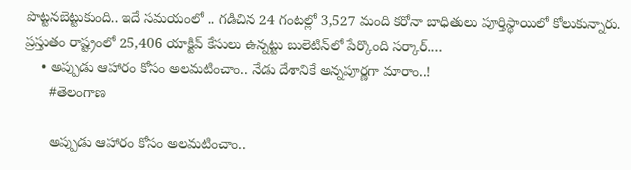పొట్ట‌న‌బెట్టుకుంది.. ఇదే స‌మ‌యంలో .. గ‌డిచిన‌ 24 గంట‌ల్లో 3,527 మంది క‌రోనా బాధితులు పూర్తిస్థాయిలో కోలుకున్నారు. ప్రస్తుతం రాష్ట్రంలో 25,406 యాక్టివ్ కేసులు ఉన్న‌ట్టు బులెటిన్‌లో పేర్కొంది స‌ర్కార్‌.…
    • అప్పుడు ఆహారం కోసం అల‌మ‌టించాం.. నేడు దేశానికే అన్న‌పూర్ణ‌గా మారాం..!
      #తెలంగాణ

      అప్పుడు ఆహారం కోసం అల‌మ‌టించాం..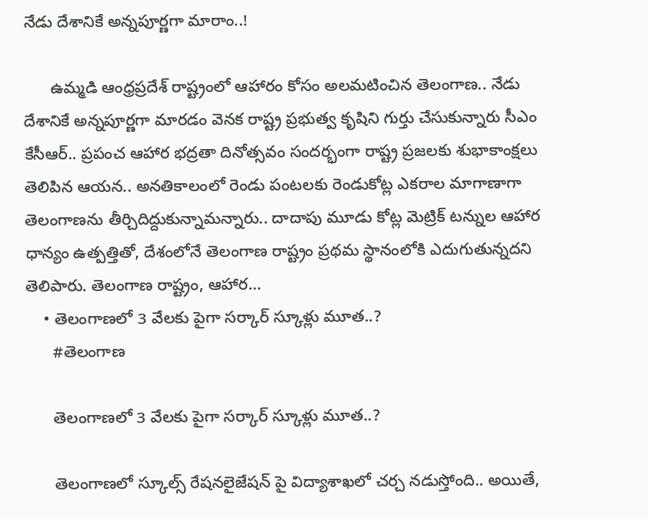నేడు దేశానికే అన్న‌పూర్ణ‌గా మారాం..!

      ఉమ్మడి ఆంధ్ర‌ప్ర‌దేశ్‌ రాష్ట్రంలో ఆహారం కోసం అలమటించిన తెలంగాణ.. నేడు దేశానికే అన్నపూర్ణగా మారడం వెనక రాష్ట్ర ప్రభుత్వ కృషిని గుర్తు చేసుకున్నారు సీఎం కేసీఆర్.. ప్రపంచ ఆహార భద్రతా దినోత్సవం సందర్భంగా రాష్ట్ర ప్రజలకు శుభాకాంక్షలు తెలిపిన ఆయ‌న‌.. అనతికాలంలో రెండు పంటలకు రెండుకోట్ల ఎకరాల మాగాణాగా తెలంగాణను తీర్చిదిద్దుకున్నామ‌న్నారు.. దాదాపు మూడు కోట్ల మెట్రిక్ టన్నుల ఆహార ధాన్యం ఉత్పత్తితో, దేశంలోనే తెలంగాణ రాష్ట్రం ప్రథమ స్థానంలోకి ఎదుగుతున్నదని తెలిపారు. తెలంగాణ రాష్ట్రం, ఆహార…
    • తెలంగాణ‌లో 3 వేల‌కు పైగా స‌ర్కార్ స్కూళ్లు మూత‌..?
      #తెలంగాణ

      తెలంగాణ‌లో 3 వేల‌కు పైగా స‌ర్కార్ స్కూళ్లు మూత‌..?

      తెలంగాణలో స్కూల్స్ రేషనలైజేషన్ పై విద్యాశాఖలో చ‌ర్చ న‌డుస్తోంది.. అయితే,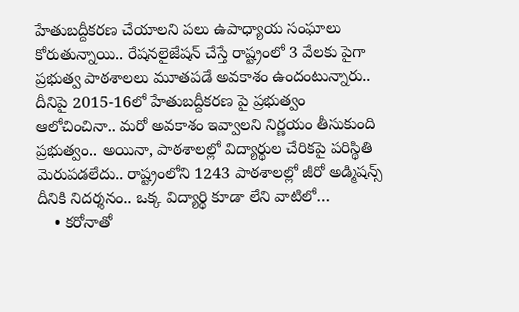హేతుబద్దీకరణ చేయాలని పలు ఉపాధ్యాయ సంఘాలు కోరుతున్నాయి.. రేషనలైజేష‌న్ చేస్తే రాష్ట్రంలో 3 వేల‌కు పైగా ప్ర‌భుత్వ పాఠ‌శాల‌లు మూత‌ప‌డే అవ‌కాశం ఉందంటున్నారు.. దీనిపై 2015-16లో హేతుబద్దీకరణ పై ప్రభుత్వం ఆలోచించినా.. మరో అవకాశం ఇవ్వాలని నిర్ణ‌యం తీసుకుంది ప్ర‌భుత్వం.. అయినా, పాఠశాలల్లో విద్యార్థుల చేరికపై ప‌రిస్థితి మెరుప‌డ‌లేదు.. రాష్ట్రంలోని 1243 పాఠశాలల్లో జీరో అడ్మిషన్స్ దీనికి నిద‌ర్శ‌నం.. ఒక్క విద్యార్థి కూడా లేని వాటిలో…
    • కరోనాతో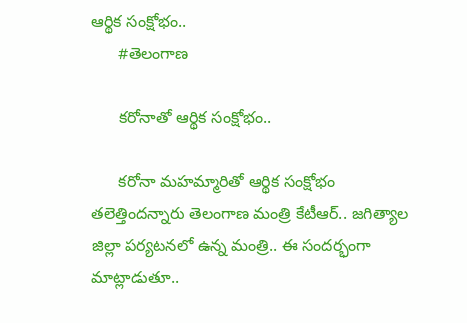ఆర్థిక సంక్షోభం..
      #తెలంగాణ

      కరోనాతో ఆర్థిక సంక్షోభం..

      కరోనా మ‌హ‌మ్మారితో ఆర్థిక సంక్షోభం తలెత్తింద‌న్నారు తెలంగాణ మంత్రి కేటీఆర్.. జ‌గిత్యాల జిల్లా ప‌ర్య‌ట‌న‌లో ఉన్న మంత్రి.. ఈ సంద‌ర్భంగా మాట్లాడుతూ..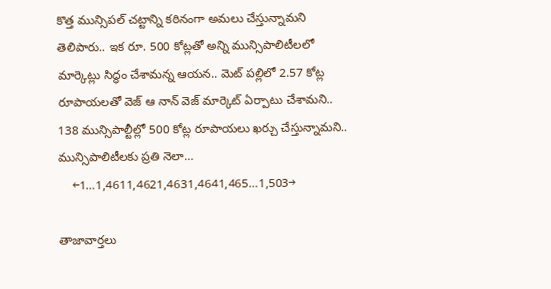కొత్త మున్సిపల్ చట్టాన్ని కఠినంగా అమలు చేస్తున్నామ‌ని తెలిపారు.. ఇక రూ. 500 కోట్లతో అన్ని మున్సిపాలిటీలలో మార్కెట్లు సిద్ధం చేశామ‌న్న ఆయ‌న‌.. మెట్ పల్లిలో 2.57 కోట్ల రూపాయలతో వెజ్ ఆ నాన్ వెజ్ మార్కెట్ ఏర్పాటు చేశామ‌ని.. 138 మున్సిపాల్టీల్లో 500 కోట్ల రూపాయలు ఖర్చు చేస్తున్నామ‌ని.. మున్సిపాలిటీలకు ప్రతి నెలా…
    ←1…1,4611,4621,4631,4641,465…1,503→

తాజావార్తలు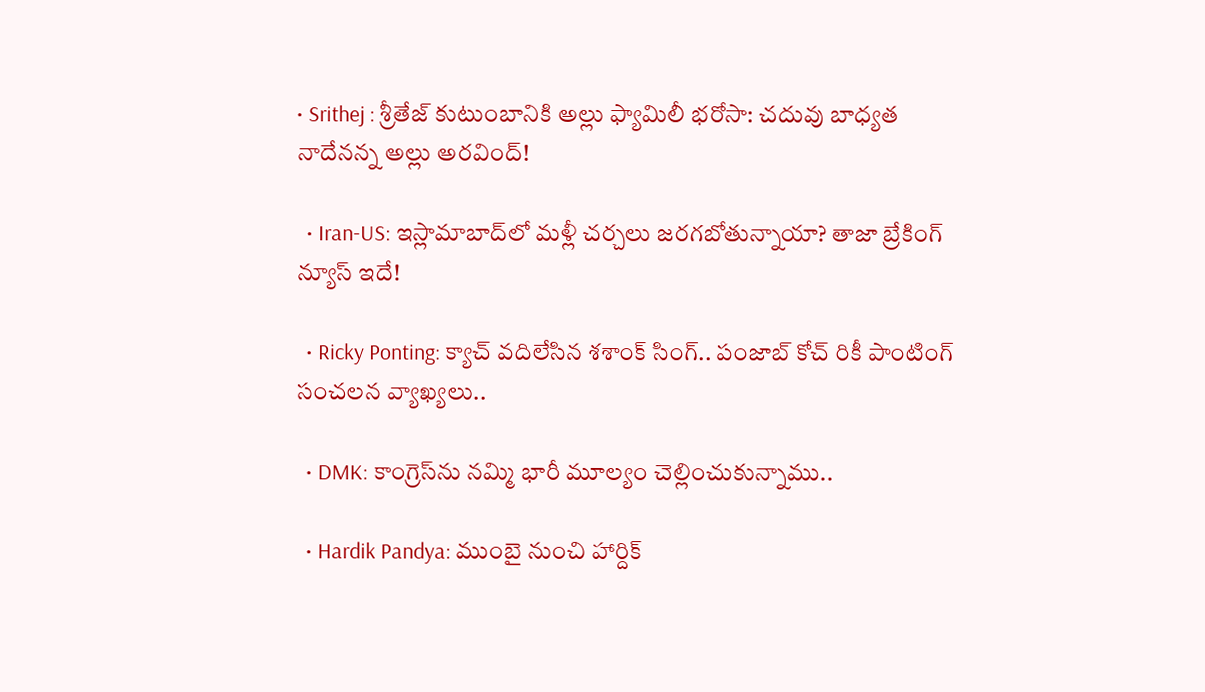• Srithej : శ్రీతేజ్ కుటుంబానికి అల్లు ఫ్యామిలీ భరోసా: చదువు బాధ్యత నాదేనన్న అల్లు అరవింద్!

  • Iran-US: ఇస్లామాబాద్‌లో మళ్లీ చర్చలు జరగబోతున్నాయా? తాజా బ్రేకింగ్ న్యూస్ ఇదే!

  • Ricky Ponting: క్యాచ్ వదిలేసిన శశాంక్ సింగ్.. పంజాబ్ కోచ్ రికీ పాంటింగ్ సంచలన వ్యాఖ్యలు..

  • DMK: కాంగ్రెస్‌ను నమ్మి భారీ మూల్యం చెల్లించుకున్నాము..

  • Hardik Pandya: ముంబై నుంచి హార్దిక్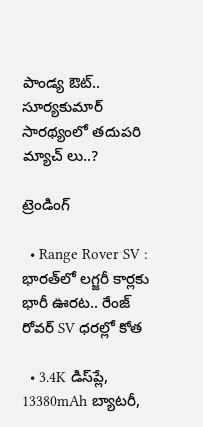పాండ్య ఔట్.. సూర్యకుమార్ సారథ్యంలో తదుపరి మ్యాచ్ లు..?

ట్రెండింగ్‌

  • Range Rover SV : భారత్‌లో లగ్జరీ కార్లకు భారీ ఊరట.. రేంజ్ రోవర్ SV ధరల్లో కోత

  • 3.4K డిస్‌ప్లే, 13380mAh బ్యాటరీ,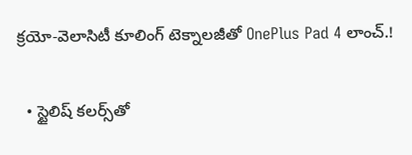క్రయో-వెలాసిటీ కూలింగ్ టెక్నాలజీతో OnePlus Pad 4 లాంచ్.!

  • స్టైలిష్ కలర్స్‌తో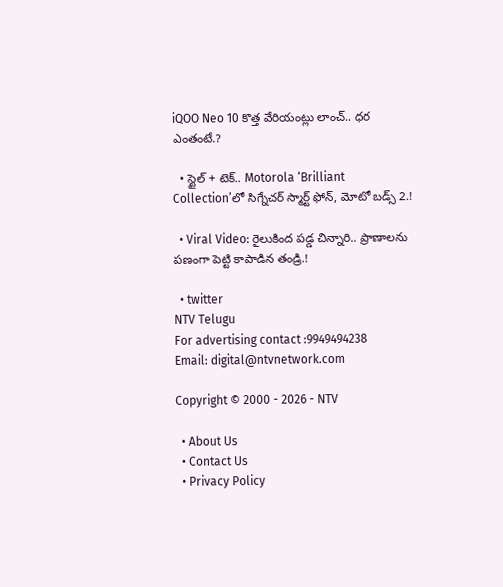iQOO Neo 10 కొత్త వేరియంట్లు లాంచ్.. ధర ఎంతంటే.?

  • స్టైల్ + టెక్.. Motorola ‘Brilliant Collection’లో సిగ్నేచర్ స్మార్ట్ ఫోన్, మోటో బడ్స్ 2.!

  • Viral Video: రైలుకింద పడ్డ చిన్నారి.. ప్రాణాలను పణంగా పెట్టి కాపాడిన తండ్రి.!

  • twitter
NTV Telugu
For advertising contact :9949494238
Email: digital@ntvnetwork.com

Copyright © 2000 - 2026 - NTV

  • About Us
  • Contact Us
  • Privacy Policy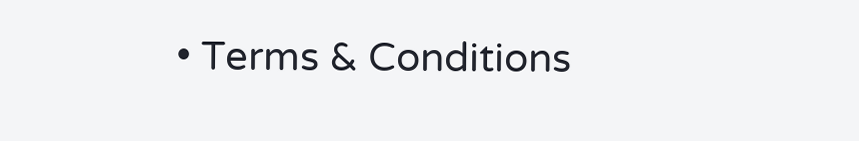• Terms & Conditions